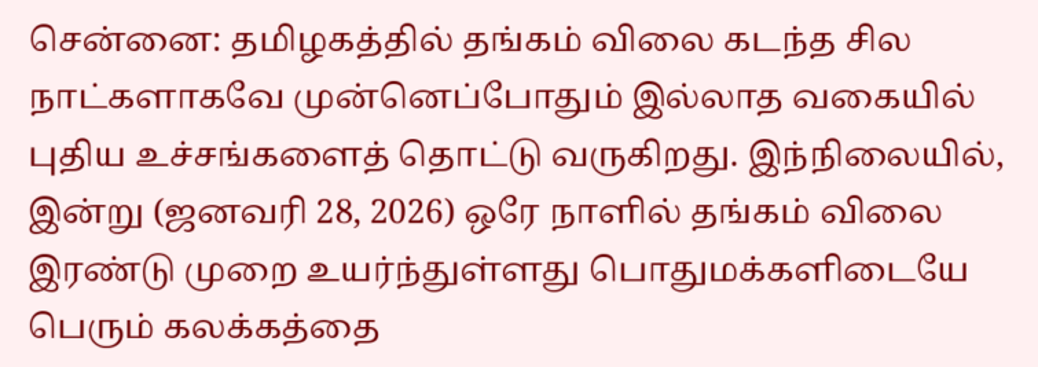சென்னை: தமிழகத்தில் தங்கம் விலை கடந்த சில நாட்களாகவே முன்னெப்போதும் இல்லாத வகையில் புதிய உச்சங்களைத் தொட்டு வருகிறது. இந்நிலையில், இன்று (ஜனவரி 28, 2026) ஒரே நாளில் தங்கம் விலை இரண்டு முறை உயர்ந்துள்ளது பொதுமக்களிடையே பெரும் கலக்கத்தை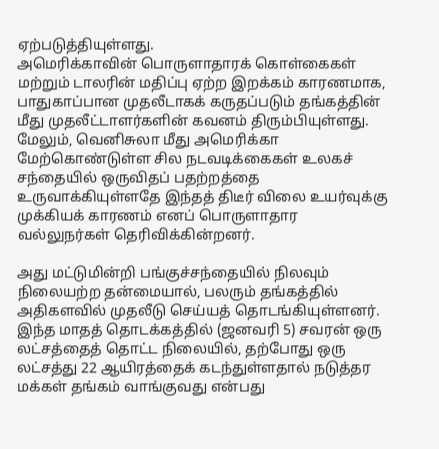ஏற்படுத்தியுள்ளது.
அமெரிக்காவின் பொருளாதாரக் கொள்கைகள் மற்றும் டாலரின் மதிப்பு ஏற்ற இறக்கம் காரணமாக, பாதுகாப்பான முதலீடாகக் கருதப்படும் தங்கத்தின் மீது முதலீட்டாளர்களின் கவனம் திரும்பியுள்ளது. மேலும், வெனிசுலா மீது அமெரிக்கா மேற்கொண்டுள்ள சில நடவடிக்கைகள் உலகச் சந்தையில் ஒருவிதப் பதற்றத்தை உருவாக்கியுள்ளதே இந்தத் திடீர் விலை உயர்வுக்கு முக்கியக் காரணம் எனப் பொருளாதார வல்லுநர்கள் தெரிவிக்கின்றனர்.

அது மட்டுமின்றி பங்குச்சந்தையில் நிலவும் நிலையற்ற தன்மையால், பலரும் தங்கத்தில் அதிகளவில் முதலீடு செய்யத் தொடங்கியுள்ளனர். இந்த மாதத் தொடக்கத்தில் (ஜனவரி 5) சவரன் ஒரு லட்சத்தைத் தொட்ட நிலையில், தற்போது ஒரு லட்சத்து 22 ஆயிரத்தைக் கடந்துள்ளதால் நடுத்தர மக்கள் தங்கம் வாங்குவது என்பது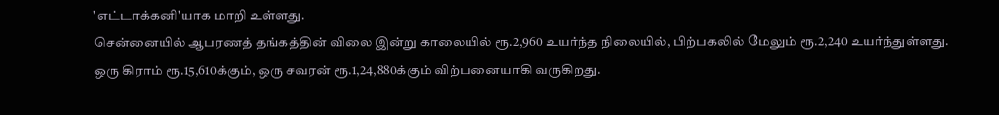'எட்டாக்கனி'யாக மாறி உள்ளது.
சென்னையில் ஆபரணத் தங்கத்தின் விலை இன்று காலையில் ரூ.2,960 உயர்ந்த நிலையில், பிற்பகலில் மேலும் ரூ.2,240 உயர்ந்துள்ளது. ஒரு கிராம் ரூ.15,610க்கும், ஒரு சவரன் ரூ.1,24,880க்கும் விற்பனையாகி வருகிறது.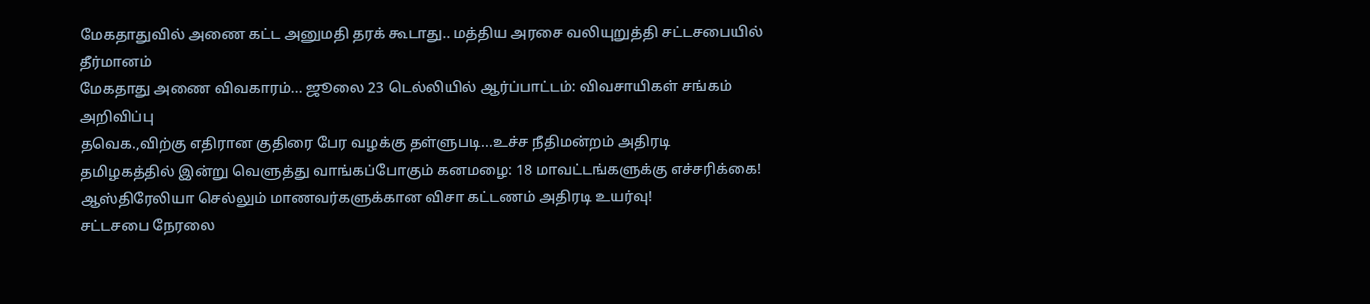மேகதாதுவில் அணை கட்ட அனுமதி தரக் கூடாது.. மத்திய அரசை வலியுறுத்தி சட்டசபையில் தீர்மானம்
மேகதாது அணை விவகாரம்... ஜூலை 23 டெல்லியில் ஆர்ப்பாட்டம்: விவசாயிகள் சங்கம் அறிவிப்பு
தவெக.,விற்கு எதிரான குதிரை பேர வழக்கு தள்ளுபடி...உச்ச நீதிமன்றம் அதிரடி
தமிழகத்தில் இன்று வெளுத்து வாங்கப்போகும் கனமழை: 18 மாவட்டங்களுக்கு எச்சரிக்கை!
ஆஸ்திரேலியா செல்லும் மாணவர்களுக்கான விசா கட்டணம் அதிரடி உயர்வு!
சட்டசபை நேரலை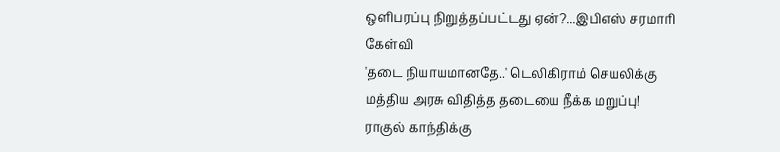ஒளிபரப்பு நிறுத்தப்பட்டது ஏன்?...இபிஎஸ் சரமாரி கேள்வி
'தடை நியாயமானதே..' டெலிகிராம் செயலிக்கு மத்திய அரசு விதித்த தடையை நீக்க மறுப்பு!
ராகுல் காந்திக்கு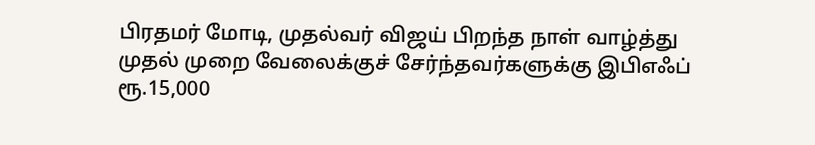பிரதமர் மோடி, முதல்வர் விஜய் பிறந்த நாள் வாழ்த்து
முதல் முறை வேலைக்குச் சேர்ந்தவர்களுக்கு இபிஎஃப் ரூ.15,000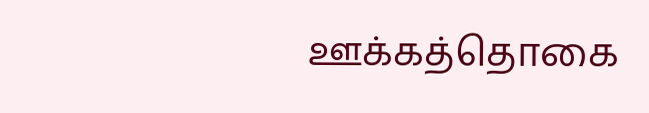ஊக்கத்தொகை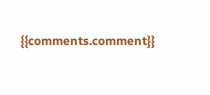{{comments.comment}}